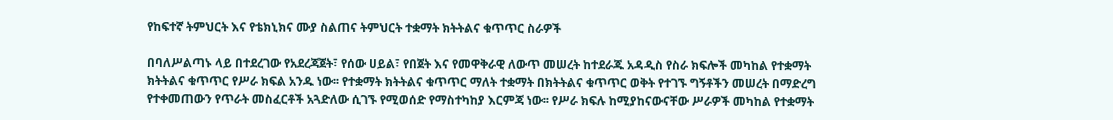የከፍተኛ ትምህርት እና የቴክኒክና ሙያ ስልጠና ትምህርት ተቋማት ክትትልና ቁጥጥር ስራዎች

በባለሥልጣኑ ላይ በተደረገው የአደረጃጀት፣ የሰው ሀይል፣ የበጀት እና የመዋቅራዊ ለውጥ መሠረት ከተደራጁ አዳዲስ የስራ ክፍሎች መካከል የተቋማት ክትትልና ቁጥጥር የሥራ ክፍል አንዱ ነው፡፡ የተቋማት ክትትልና ቁጥጥር ማለት ተቋማት በክትትልና ቁጥጥር ወቅት የተገኙ ግኝቶችን መሠረት በማድረግ የተቀመጠውን የጥራት መስፈርቶች አጓድለው ሲገኙ የሚወሰድ የማስተካከያ እርምጃ ነው፡፡ የሥራ ክፍሉ ከሚያከናውናቸው ሥራዎች መካከል የተቋማት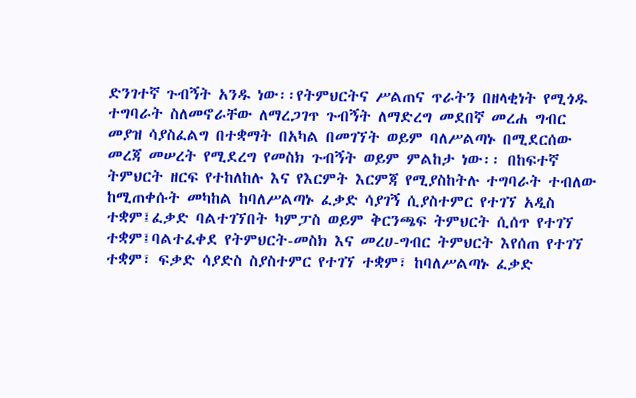ድንገተኛ ጉብኝት አንዱ ነው፡፡የትምህርትና ሥልጠና ጥራትን በዘላቂነት የሚጎዱ ተግባራት ስለመኖራቸው ለማረጋገጥ ጉብኝት ለማድረግ መደበኛ መረሐ ግብር መያዝ ሳያስፈልግ በተቋማት በአካል በመገኘት ወይም ባለሥልጣኑ በሚደርሰው መረጃ መሠረት የሚደረግ የመስክ ጉብኝት ወይም ምልከታ ነው፡፡ በከፍተኛ ትምህርት ዘርፍ የተከለከሉ እና የእርምት እርምጃ የሚያስከትሉ ተግባራት ተብለው ከሚጠቀሱት መካከል ከባለሥልጣኑ ፈቃድ ሳያገኝ ሲያስተምር የተገኘ አዲስ ተቋም፤ፈቃድ ባልተገኘበት ካምፓስ ወይም ቅርንጫፍ ትምህርት ሲሰጥ የተገኘ ተቋም፤ባልተፈቀደ የትምህርት-መስክ እና መረሀ-ግብር ትምህርት እየሰጠ የተገኘ ተቋም፣ ፍቃድ ሳያድስ ስያስተምር የተገኘ ተቋም፣ ከባለሥልጣኑ ፈቃድ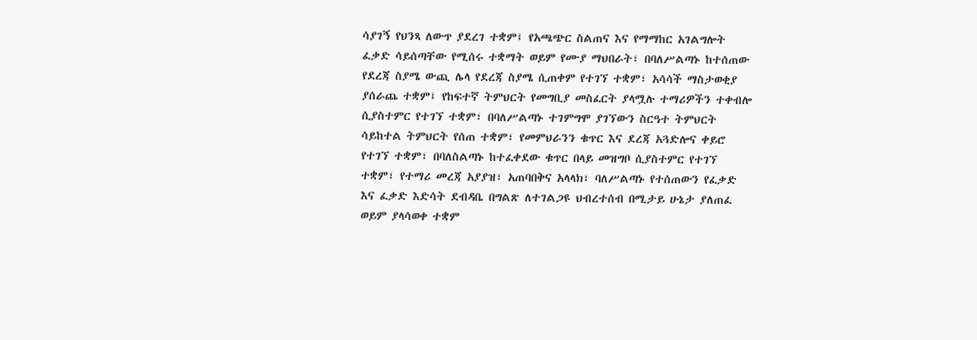ሳያገኝ የህንጻ ለውጥ ያደረገ ተቋም፤ የአጫጭር ስልጠና እና የማማከር አገልግሎት ፈቃድ ሳይሰጣቸው የሚሰሩ ተቋማት ወይም የሙያ ማህበራት፣ በባለሥልጣኑ ከተሰጠው የደረጃ ስያሜ ውጪ ሌላ የደረጃ ስያሜ ሲጠቀም የተገኘ ተቋም፣ አሳሳች ማስታወቂያ ያሰራጨ ተቋም፤ የከፍተኛ ትምህርት የመግቢያ መስፈርት ያላሟሉ ተማሪዎችን ተቀብሎ ሲያስተምር የተገኘ ተቋም፣ በባለሥልጣኑ ተገምግሞ ያገኘውን ስርዓተ ትምህርት ሳይከተል ትምህርት የሰጠ ተቋም፣ የመምህራንን ቁጥር እና ደረጃ አጓድሎና ቀይሮ የተገኘ ተቋም፣ በባለስልጣኑ ከተፈቀደው ቁጥር በላይ መዝግቦ ሲያስተምር የተገኘ ተቋም፣ የተማሪ መረጃ አያያዝ፣ አጠባበቅና አላላክ፣ ባለሥልጣኑ የተሰጠውን የፈቃድ እና ፈቃድ እድሳት ደብዳቤ በግልጽ ለተገልጋዩ ህብረተሰብ በሚታይ ሁኔታ ያለጠፈ ወይም ያላሳወቀ ተቋም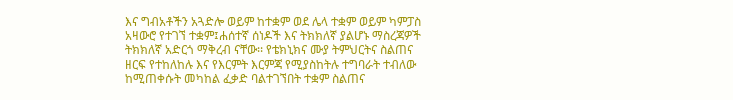እና ግብአቶችን አጓድሎ ወይም ከተቋም ወደ ሌላ ተቋም ወይም ካምፓስ አዛውሮ የተገኘ ተቋም፤ሐሰተኛ ሰነዶች እና ትክክለኛ ያልሆኑ ማስረጃዎች ትክክለኛ አድርጎ ማቅረብ ናቸው፡፡ የቴክኒክና ሙያ ትምህርትና ስልጠና ዘርፍ የተከለከሉ እና የእርምት እርምጃ የሚያስከትሉ ተግባራት ተብለው ከሚጠቀሱት መካከል ፈቃድ ባልተገኘበት ተቋም ስልጠና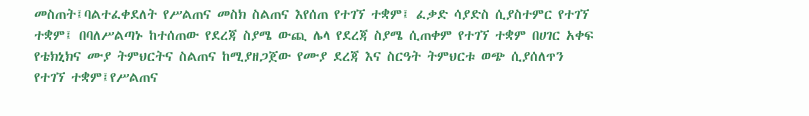መስጠት፤ባልተፈቀደለት የሥልጠና መስክ ስልጠና እየሰጠ የተገኘ ተቋም፤ ፈቃድ ሳያድስ ሲያስተምር የተገኘ ተቋም፤ በባለሥልጣኑ ከተሰጠው የደረጃ ስያሜ ውጪ ሌላ የደረጃ ስያሜ ሲጠቀም የተገኘ ተቋም በሀገር አቀፍ የቴክኒክና ሙያ ትምህርትና ስልጠና ከሚያዘጋጀው የሙያ ደረጃ እና ስርዓት ትምህርቱ ወጭ ሲያሰለጥን የተገኘ ተቋም፤የሥልጠና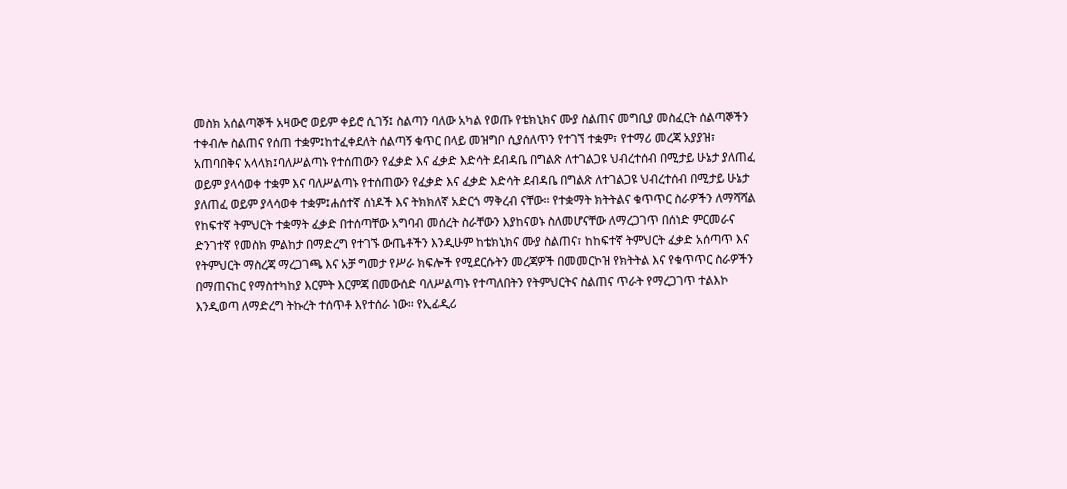መስክ አሰልጣኞች አዛውሮ ወይም ቀይሮ ሲገኝ፤ ስልጣን ባለው አካል የወጡ የቴክኒክና ሙያ ስልጠና መግቢያ መስፈርት ሰልጣኞችን ተቀብሎ ስልጠና የሰጠ ተቋም፤ከተፈቀደለት ሰልጣኝ ቁጥር በላይ መዝግቦ ሲያሰለጥን የተገኘ ተቋም፣ የተማሪ መረጃ አያያዝ፣ አጠባበቅና አላላክ፤ባለሥልጣኑ የተሰጠውን የፈቃድ እና ፈቃድ እድሳት ደብዳቤ በግልጽ ለተገልጋዩ ህብረተሰብ በሚታይ ሁኔታ ያለጠፈ ወይም ያላሳወቀ ተቋም እና ባለሥልጣኑ የተሰጠውን የፈቃድ እና ፈቃድ እድሳት ደብዳቤ በግልጽ ለተገልጋዩ ህብረተሰብ በሚታይ ሁኔታ ያለጠፈ ወይም ያላሳወቀ ተቋም፤ሐሰተኛ ሰነዶች እና ትክክለኛ አድርጎ ማቅረብ ናቸው፡፡ የተቋማት ክትትልና ቁጥጥር ስራዎችን ለማሻሻል የከፍተኛ ትምህርት ተቋማት ፈቃድ በተሰጣቸው አግባብ መሰረት ስራቸውን እያከናወኑ ስለመሆናቸው ለማረጋገጥ በሰነድ ምርመራና ድንገተኛ የመስክ ምልከታ በማድረግ የተገኙ ውጤቶችን እንዲሁም ከቴክኒክና ሙያ ስልጠና፣ ከከፍተኛ ትምህርት ፈቃድ አሰጣጥ እና የትምህርት ማስረጃ ማረጋገጫ እና አቻ ግመታ የሥራ ክፍሎች የሚደርሱትን መረጃዎች በመመርኮዝ የክትትል እና የቁጥጥር ስራዎችን በማጠናከር የማስተካከያ እርምት እርምጃ በመውሰድ ባለሥልጣኑ የተጣለበትን የትምህርትና ስልጠና ጥራት የማረጋገጥ ተልእኮ እንዲወጣ ለማድረግ ትኩረት ተሰጥቶ እየተሰራ ነው፡፡ የኢፊዲሪ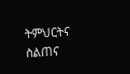ትምህርትና ስልጠና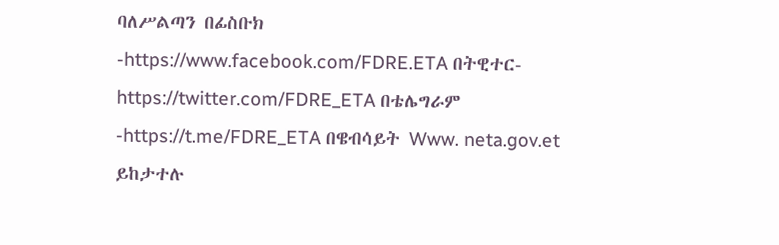ባለሥልጣን በፊስቡክ -https://www.facebook.com/FDRE.ETA በትዊተር- https://twitter.com/FDRE_ETA በቴሌግራም -https://t.me/FDRE_ETA በዌብሳይት Www. neta.gov.et ይከታተሉ